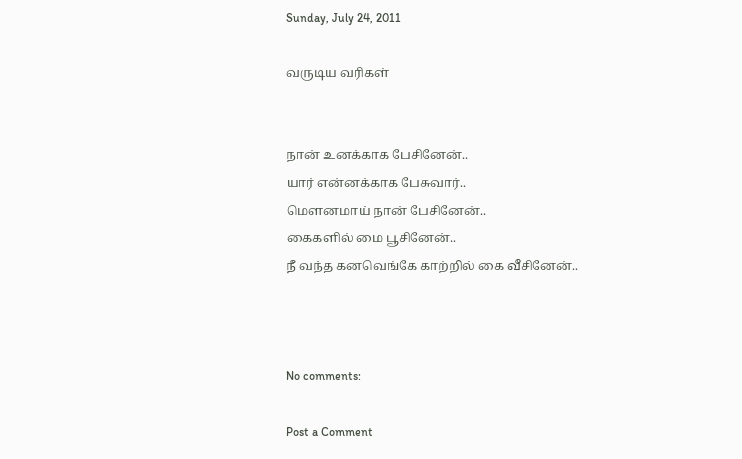Sunday, July 24, 2011

வருடிய வரிகள்


நான் உனக்காக பேசினேன்..
யார் என்னக்காக பேசுவார்..
மௌனமாய் நான் பேசினேன்..
கைகளில் மை பூசினேன்..
நீ வந்த கனவெங்கே காற்றில் கை வீசினேன்..



No comments:

Post a Comment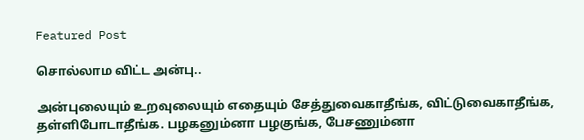Featured Post

சொல்லாம விட்ட அன்பு..

அன்புலையும் உறவுலையும் எதையும் சேத்துவைகாதீங்க, விட்டுவைகாதீங்க, தள்ளிபோடாதீங்க. பழகனும்னா பழகுங்க, பேசணும்னா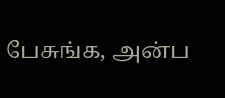பேசுங்க, அன்ப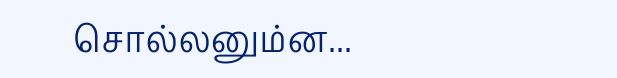சொல்லனும்ன...